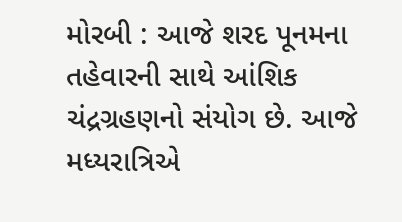મોરબી : આજે શરદ પૂનમના તહેવારની સાથે આંશિક ચંદ્રગ્રહણનો સંયોગ છે. આજે મધ્યરાત્રિએ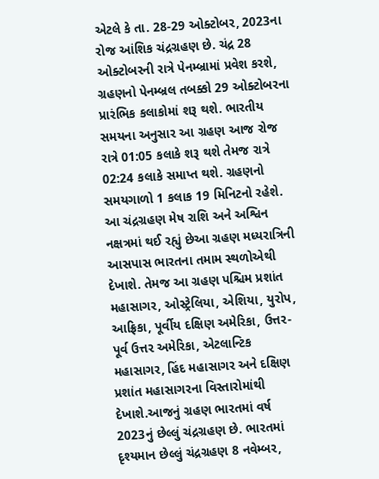એટલે કે તા. 28-29 ઓક્ટોબર, 2023ના રોજ આંશિક ચંદ્રગ્રહણ છે. ચંદ્ર 28 ઓક્ટોબરની રાત્રે પેનમ્બ્રામાં પ્રવેશ કરશે, ગ્રહણનો પેનમ્બ્રલ તબક્કો 29 ઓક્ટોબરના પ્રારંભિક કલાકોમાં શરૂ થશે. ભારતીય સમયના અનુસાર આ ગ્રહણ આજ રોજ રાત્રે 01:05 કલાકે શરૂ થશે તેમજ રાત્રે 02:24 કલાકે સમાપ્ત થશે. ગ્રહણનો સમયગાળો 1 કલાક 19 મિનિટનો રહેશે. આ ચંદ્રગ્રહણ મેષ રાશિ અને અશ્વિન નક્ષત્રમાં થઈ રહ્યું છેઆ ગ્રહણ મધ્યરાત્રિની આસપાસ ભારતના તમામ સ્થળોએથી દેખાશે. તેમજ આ ગ્રહણ પશ્ચિમ પ્રશાંત મહાસાગર, ઓસ્ટ્રેલિયા, એશિયા, યુરોપ, આફ્રિકા, પૂર્વીય દક્ષિણ અમેરિકા, ઉત્તર-પૂર્વ ઉત્તર અમેરિકા, એટલાન્ટિક મહાસાગર, હિંદ મહાસાગર અને દક્ષિણ પ્રશાંત મહાસાગરના વિસ્તારોમાંથી દેખાશે.આજનું ગ્રહણ ભારતમાં વર્ષ 2023નું છેલ્લું ચંદ્રગ્રહણ છે. ભારતમાં દૃશ્યમાન છેલ્લું ચંદ્રગ્રહણ 8 નવેમ્બર,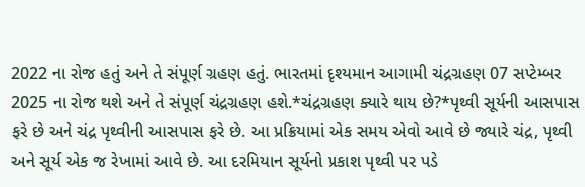2022 ના રોજ હતું અને તે સંપૂર્ણ ગ્રહણ હતું. ભારતમાં દૃશ્યમાન આગામી ચંદ્રગ્રહણ 07 સપ્ટેમ્બર 2025 ના રોજ થશે અને તે સંપૂર્ણ ચંદ્રગ્રહણ હશે.*ચંદ્રગ્રહણ ક્યારે થાય છે?*પૃથ્વી સૂર્યની આસપાસ ફરે છે અને ચંદ્ર પૃથ્વીની આસપાસ ફરે છે. આ પ્રક્રિયામાં એક સમય એવો આવે છે જ્યારે ચંદ્ર, પૃથ્વી અને સૂર્ય એક જ રેખામાં આવે છે. આ દરમિયાન સૂર્યનો પ્રકાશ પૃથ્વી પર પડે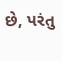છે, પરંતુ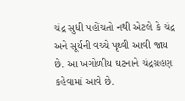ચંદ્ર સુધી પહોંચતો નથી એટલે કે ચંદ્ર અને સૂર્યની વચ્ચે પૃથ્વી આવી જાય છે. આ ખગોળીય ઘટનાને ચંદ્રગ્રહણ કહેવામાં આવે છે.